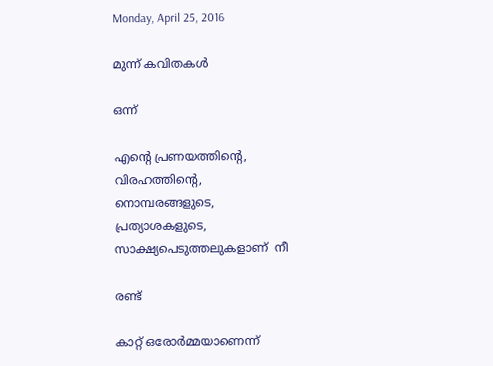Monday, April 25, 2016

മുന്ന് കവിതകള്‍

ഒന്ന്

എന്റെ പ്രണയത്തിന്റെ,
വിരഹത്തിന്റെ,
നൊമ്പരങ്ങളുടെ,
പ്രത്യാശകളുടെ,
സാക്ഷ്യപെടുത്തലുകളാണ്  നീ

രണ്ട്

കാറ്റ് ഒരോർമ്മയാണെന്ന്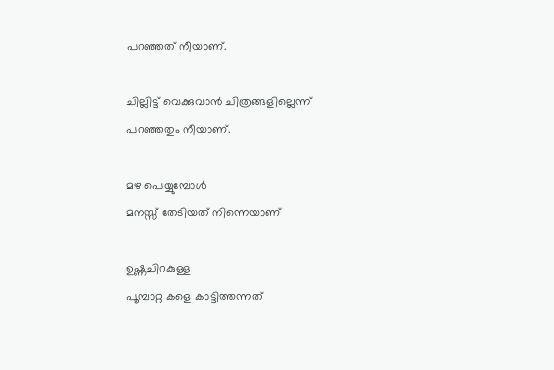പറഞ്ഞത് നീയാണ്.

ചില്ലിട്ട് വെക്കുവാൻ ചിത്രങ്ങളില്ലെന്ന്
പറഞ്ഞതും നീയാണ്.

മഴ പെയ്യുമ്പോൾ
മനസ്സ് തേടിയത് നിന്നെയാണ്

ഉഷ്ണചിറകുള്ള
പൂമ്പാറ്റ കളെ കാട്ടിത്തന്നത്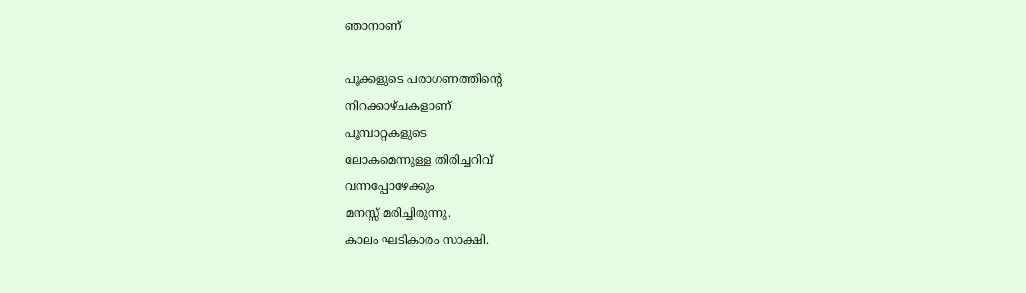ഞാനാണ്

പൂക്കളുടെ പരാഗണത്തിന്റെ
നിറക്കാഴ്ചകളാണ്
പൂമ്പാറ്റകളുടെ
ലോകമെന്നുള്ള തിരിച്ചറിവ്
വന്നപ്പോഴേക്കും
മനസ്സ് മരിച്ചിരുന്നു.
കാലം ഘടികാരം സാക്ഷി.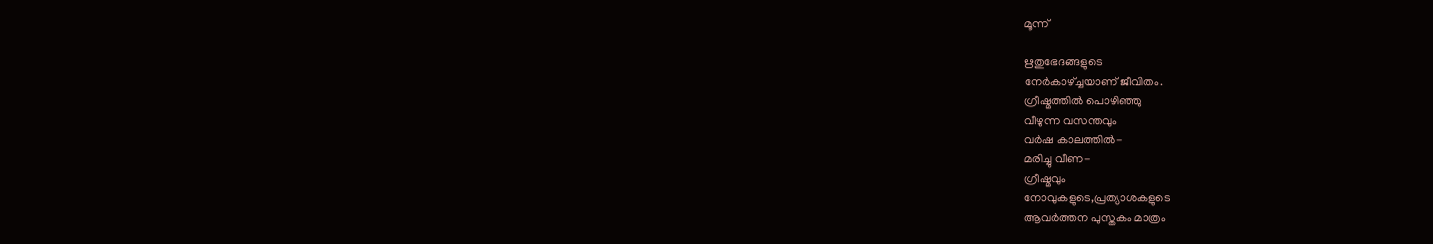മൂന്ന്

ഋതുഭേദങ്ങളുടെ
നേർകാഴ്ച്ചയാണ് ജീവിതം.
ഗ്രീഷ്മത്തിൽ പൊഴിഞ്ഞു
വീഴുന്ന വസന്തവും
വർഷ കാലത്തിൽ-
മരിച്ചു വീണ-
ഗ്രീഷ്മവും
നോവുകളുടെ,പ്രത്യാശകളുടെ
ആവർത്തന പുസ്തകം മാത്രം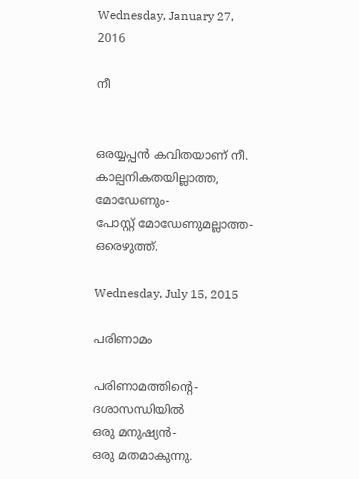Wednesday, January 27, 2016

നീ


ഒരയ്യപ്പന്‍ കവിതയാണ് നീ.
കാല്പനികതയില്ലാത്ത,
മോഡേണും-
പോസ്റ്റ്‌ മോഡേണുമല്ലാത്ത-
ഒരെഴുത്ത്.

Wednesday, July 15, 2015

പരിണാമം

പരിണാമത്തിന്റെ-
ദശാസന്ധിയിൽ
ഒരു മനുഷ്യൻ-
ഒരു മതമാകുന്നു.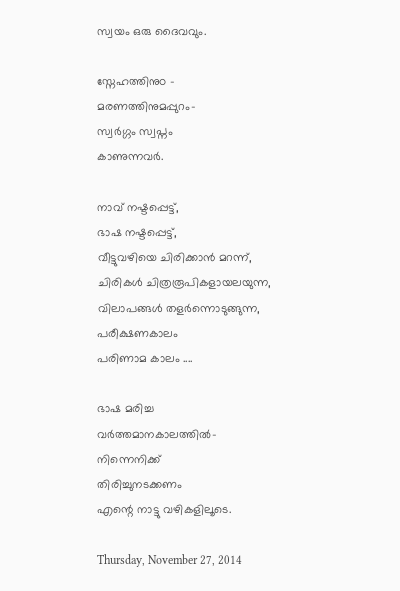സ്വയം ഒരു ദൈവവും.

സ്നേഹത്തിനുo -
മരണത്തിനുമപ്പുറം-
സ്വർഗ്ഗം സ്വപ്നം
കാണുന്നവർ.

നാവ് നഷ്ടപ്പെട്ട്,
ഭാഷ നഷ്ടപ്പെട്ട്,
വീട്ടുവഴിയെ ചിരിക്കാൻ മറന്ന്,
ചിരികള്‍ ചിത്രരൂപികളായലയുന്ന,
വിലാപങ്ങള്‍ തളര്‍ന്നൊടുങ്ങുന്ന,
പരീക്ഷണകാലം
പരിണാമ കാലം ....

ഭാഷ മരിച്ച
വർത്തമാനകാലത്തിൽ-
നിന്നെനിക്ക്
തിരിച്ചുനടക്കണം
എന്റെ നാട്ടു വഴികളിലൂടെ.

Thursday, November 27, 2014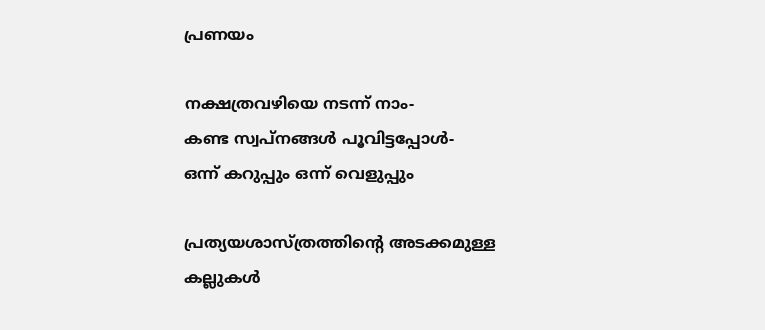പ്രണയം

നക്ഷത്രവഴിയെ നടന്ന് നാം-
കണ്ട സ്വപ്നങ്ങൾ പൂവിട്ടപ്പോൾ-
ഒന്ന് കറുപ്പും ഒന്ന് വെളുപ്പും

പ്രത്യയശാസ്ത്രത്തിന്റെ അടക്കമുള്ള
കല്ലുകൾ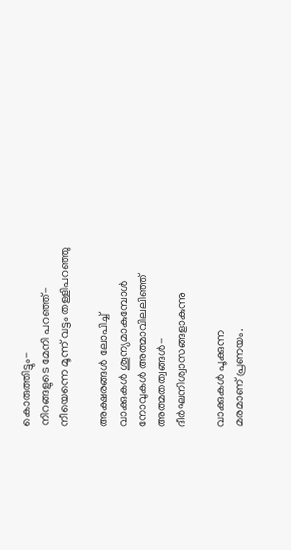കൊരുത്തിട്ടും-
നിറങ്ങളുടെ മേനി പറഞ്ഞ്-
നീയെന്നെ മൂന്ന് വട്ടം തള്ളിപറഞ്ഞു

അക്ഷരങ്ങൾ ലോപിച്ച്
വാക്കുകൾ ശൂന്യമാകുമ്പോൾ
നോവുകൾ അത്മാവിലലിഞ്ഞ്
അത്മതത്വങ്ങൾ-
ദീർഘനിശ്വാസങ്ങളാകുന്നു

വാക്കുകൾ പൂക്കുന്ന
മരമാണ് പ്രണയം.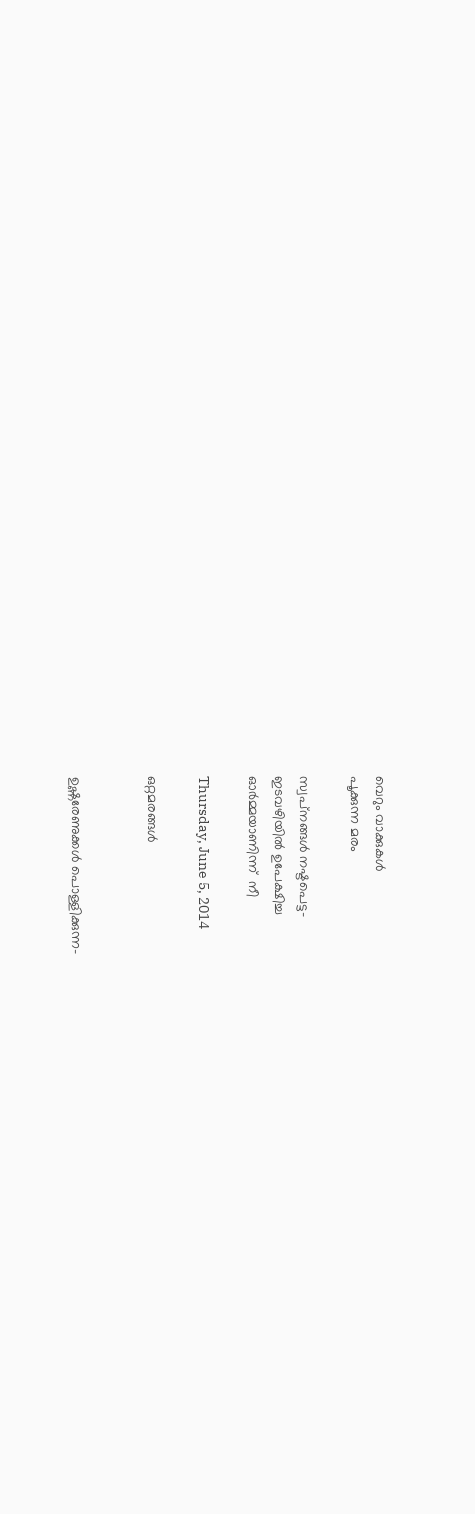വെറും വാക്കുകൾ
പൂക്കുന്ന മരം

സ്വപ്‌നങ്ങൾ നഷ്ടപെട്ട-
ഇടവഴിയിൽ ഉപേക്ഷിച്ച
ഓർമ്മയാണിന്ന്  നീ

Thursday, June 5, 2014

ഒറ്റമരങ്ങൾ


ഉഷ്ണരേണുക്കൾ പൊള്ളിക്കുന്ന-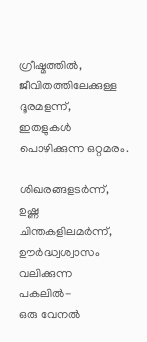ഗ്രീഷ്മത്തിൽ,
ജീവിതത്തിലേക്കുള്ള
ദൂരമളന്ന്,
ഇതളുകൾ പൊഴിക്കുന്ന ഒറ്റമരം.

ശിഖരങ്ങളടർന്ന്,
ഉഷ്ണ ചിന്തകളിലമർന്ന്,
ഊർദ്ധ്വശ്വാസം വലിക്കുന്ന
പകലിൽ-
ഒരു വേനൽ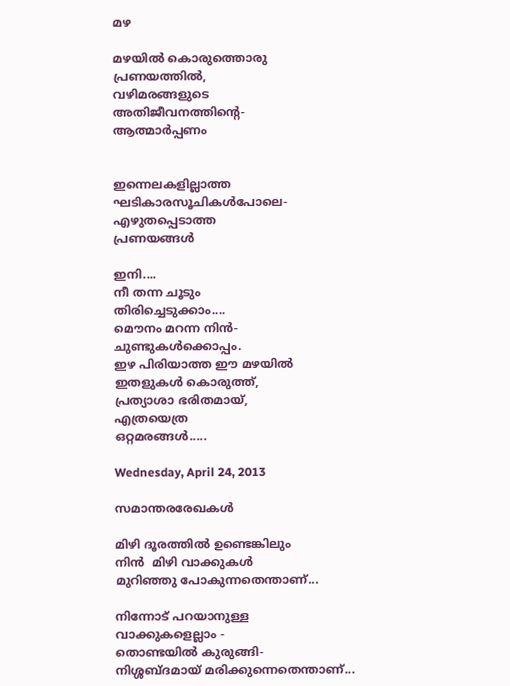മഴ

മഴയിൽ കൊരുത്തൊരു
പ്രണയത്തിൽ,
വഴിമരങ്ങളുടെ
അതിജീവനത്തിന്റെ-
ആത്മാർപ്പണം


ഇന്നെലകളില്ലാത്ത
ഘടികാരസൂചികൾപോലെ-
എഴുതപ്പെടാത്ത
പ്രണയങ്ങൾ

ഇനി....
നീ തന്ന ചൂടും
തിരിച്ചെടുക്കാം....
മൌനം മറന്ന നിൻ-
ചുണ്ടുകൾക്കൊപ്പം.
ഇഴ പിരിയാത്ത ഈ മഴയിൽ
ഇതളുകൾ കൊരുത്ത്,
പ്രത്യാശാ ഭരിതമായ്,
എത്രയെത്ര
ഒറ്റമരങ്ങൾ.....

Wednesday, April 24, 2013

സമാന്തരരേഖകള്‍

മിഴി ദൂരത്തിൽ ഉണ്ടെങ്കിലും
നിൻ  മിഴി വാക്കുകൾ
മുറിഞ്ഞു പോകുന്നതെന്താണ്...

നിന്നോട് പറയാനുള്ള
വാക്കുകളെല്ലാം -
തൊണ്ടയിൽ കുരുങ്ങി-
നിശ്ശബ്ദമായ് മരിക്കുന്നെതെന്താണ്...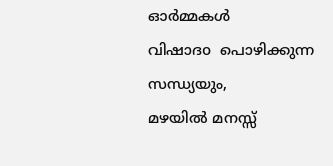ഓർമ്മകൾ
വിഷാദo  പൊഴിക്കുന്ന
സന്ധ്യയും,
മഴയിൽ മനസ്സ്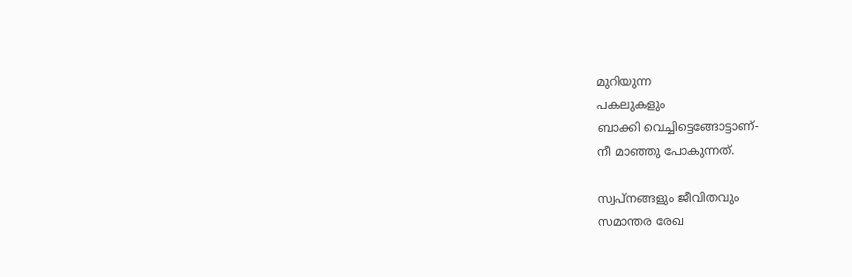മുറിയുന്ന
പകലുകളും
ബാക്കി വെച്ചിട്ടെങ്ങോട്ടാണ്-
നീ മാഞ്ഞു പോകുന്നത്.

സ്വപ്നങ്ങളും ജീവിതവും
സമാന്തര രേഖ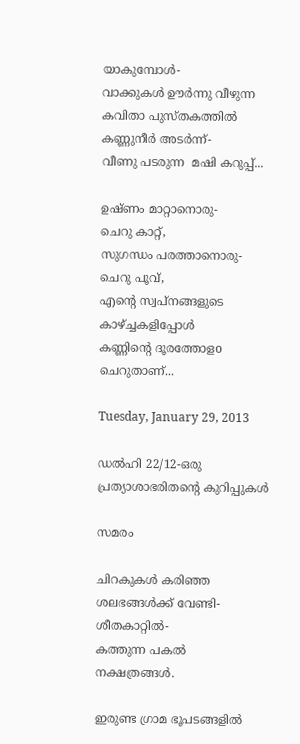യാകുമ്പോള്‍-
വാക്കുകൾ ഊർന്നു വീഴുന്ന
കവിതാ പുസ്തകത്തിൽ
കണ്ണുനീർ അടർന്ന്-
വീണു പടരുന്ന  മഷി കറുപ്പ്...

ഉഷ്ണം മാറ്റാനൊരു-
ചെറു കാറ്റ്,
സുഗന്ധം പരത്താനൊരു-
ചെറു പൂവ്,
എന്റെ സ്വപ്നങ്ങളുടെ
കാഴ്ച്ചകളിപ്പോൾ
കണ്ണിന്റെ ദൂരത്തോളo
ചെറുതാണ്...

Tuesday, January 29, 2013

ഡല്‍ഹി 22/12-ഒരു പ്രത്യാശാഭരിതന്റെ കുറിപ്പുകള്‍

സമരം

ചിറകുകള്‍ കരിഞ്ഞ
ശലഭങ്ങള്‍ക്ക് വേണ്ടി-
ശീതകാറ്റില്‍-
കത്തുന്ന പകല്‍
നക്ഷത്രങ്ങള്‍.

ഇരുണ്ട ഗ്രാമ ഭൂപടങ്ങളില്‍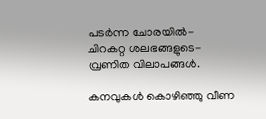പടര്‍ന്ന ചോരയില്‍-
ചിറകറ്റ ശലഭങ്ങളുടെ-
വ്രണിത വിലാപങ്ങള്‍.

കനവുകള്‍ കൊഴിഞ്ഞു വീണ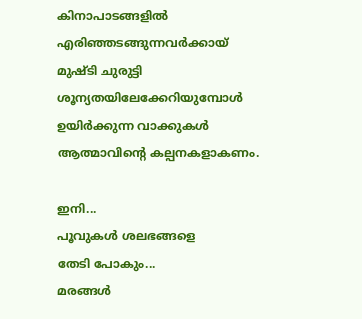കിനാപാടങ്ങളില്‍
എരിഞ്ഞടങ്ങുന്നവര്‍ക്കായ്‌
മുഷ്ടി ചുരുട്ടി
ശൂന്യതയിലേക്കേറിയുമ്പോള്‍
ഉയിര്‍ക്കുന്ന വാക്കുകള്‍
ആത്മാവിന്റെ കല്പനകളാകണം.

ഇനി...
പൂവുകള്‍ ശലഭങ്ങളെ
തേടി പോകും...
മരങ്ങൾ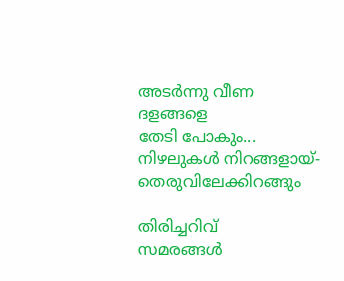അടര്‍ന്നു വീണ ദളങ്ങളെ
തേടി പോകും...
നിഴലുകള്‍ നിറങ്ങളായ്-
തെരുവിലേക്കിറങ്ങും

തിരിച്ചറിവ്
സമരങ്ങള്‍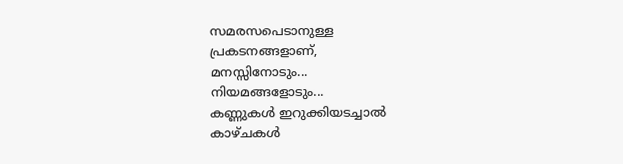സമരസപെടാനുള്ള
പ്രകടനങ്ങളാണ്,
മനസ്സിനോടും...
നിയമങ്ങളോടും...
കണ്ണുകള്‍ ഇറുക്കിയടച്ചാല്‍
കാഴ്ചകള്‍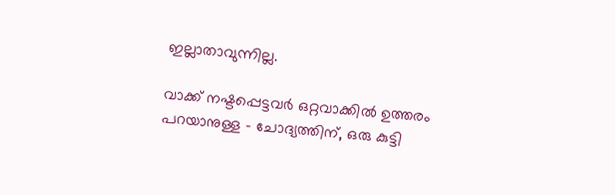ഇല്ലാതാവുന്നില്ല.

വാക്ക് നഷ്ടപ്പെട്ടവർ ഒറ്റവാക്കിൽ ഉത്തരം പറയാനുള്ള - ചോദ്യത്തിന്, ഒരു കുട്ടി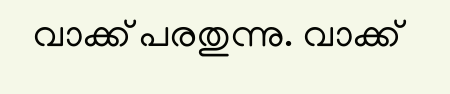വാക്ക് പരതുന്നു. വാക്ക്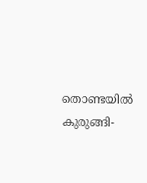തൊണ്ടയിൽ കുരുങ്ങി-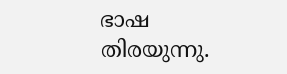ഭാഷ തിരയുന്നു.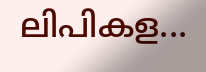ലിപികള...